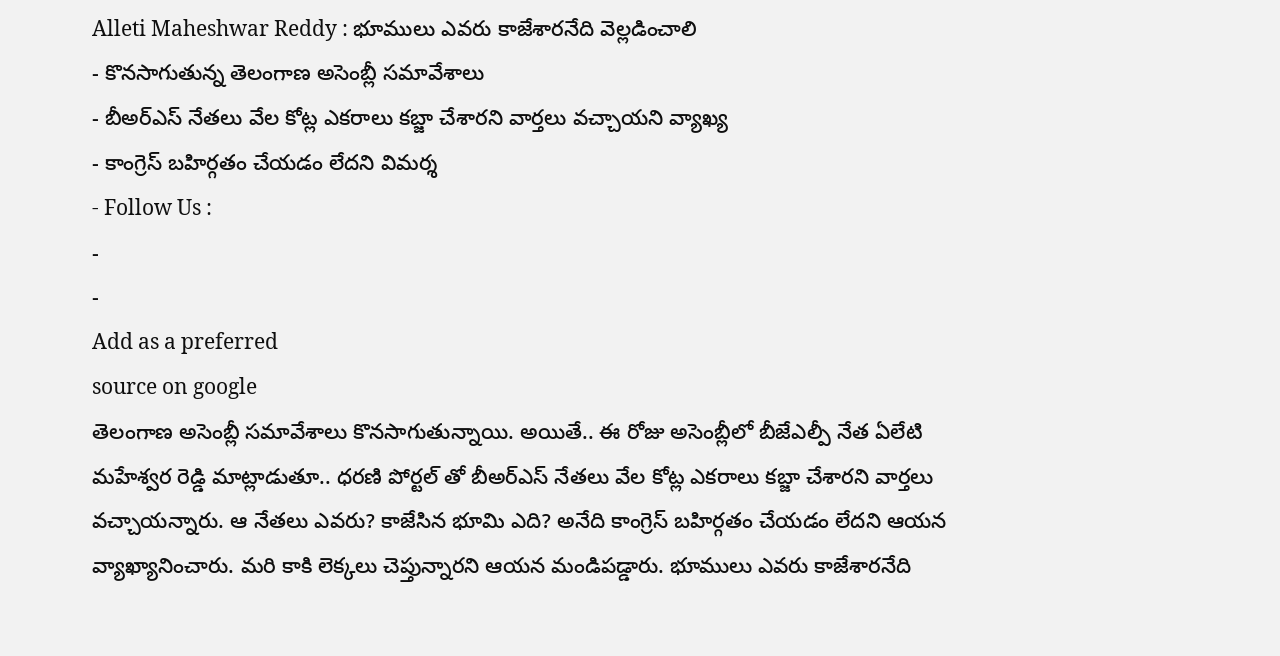Alleti Maheshwar Reddy : భూములు ఎవరు కాజేశారనేది వెల్లడించాలి
- కొనసాగుతున్న తెలంగాణ అసెంబ్లీ సమావేశాలు
- బీఅర్ఎస్ నేతలు వేల కోట్ల ఎకరాలు కబ్జా చేశారని వార్తలు వచ్చాయని వ్యాఖ్య
- కాంగ్రెస్ బహిర్గతం చేయడం లేదని విమర్శ
- Follow Us :
-
-
Add as a preferred
source on google
తెలంగాణ అసెంబ్లీ సమావేశాలు కొనసాగుతున్నాయి. అయితే.. ఈ రోజు అసెంబ్లీలో బీజేఎల్పీ నేత ఏలేటి మహేశ్వర రెడ్డి మాట్లాడుతూ.. ధరణి పోర్టల్ తో బీఅర్ఎస్ నేతలు వేల కోట్ల ఎకరాలు కబ్జా చేశారని వార్తలు వచ్చాయన్నారు. ఆ నేతలు ఎవరు? కాజేసిన భూమి ఎది? అనేది కాంగ్రెస్ బహిర్గతం చేయడం లేదని ఆయన వ్యాఖ్యానించారు. మరి కాకి లెక్కలు చెప్తున్నారని ఆయన మండిపడ్డారు. భూములు ఎవరు కాజేశారనేది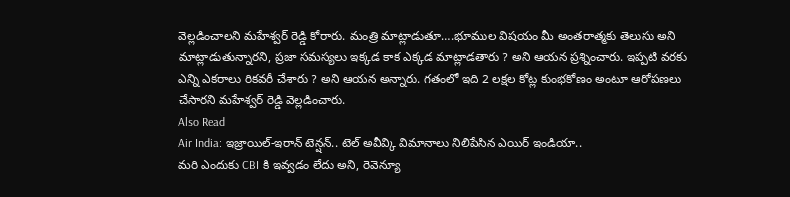వెల్లడించాలని మహేశ్వర్ రెడ్డి కోరారు. మంత్రి మాట్లాడుతూ….భూముల విషయం మీ అంతరాత్మకు తెలుసు అని మాట్లాడుతున్నారని, ప్రజా సమస్యలు ఇక్కడ కాక ఎక్కడ మాట్లాడతారు ? అని ఆయన ప్రశ్నించారు. ఇప్పటి వరకు ఎన్ని ఎకరాలు రికవరీ చేశారు ? అని ఆయన అన్నారు. గతంలో ఇది 2 లక్షల కోట్ల కుంభకోణం అంటూ ఆరోపణలు చేసారని మహేశ్వర్ రెడ్డి వెల్లడించారు.
Also Read
Air India: ఇజ్రాయిల్-ఇరాన్ టెన్షన్.. టెల్ అవీవ్కి విమానాలు నిలిపేసిన ఎయిర్ ఇండియా..
మరి ఎందుకు CBI కి ఇవ్వడం లేదు అని, రెవెన్యూ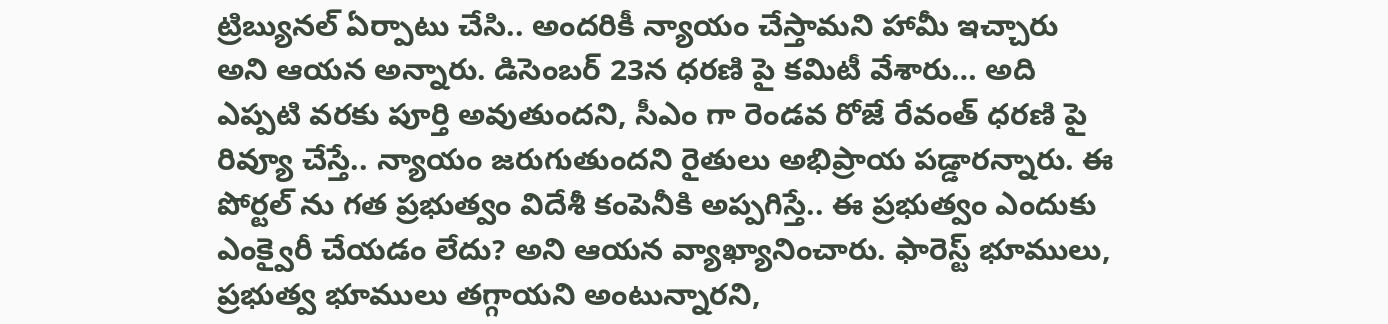ట్రిబ్యునల్ ఏర్పాటు చేసి.. అందరికీ న్యాయం చేస్తామని హామీ ఇచ్చారు అని ఆయన అన్నారు. డిసెంబర్ 23న ధరణి పై కమిటీ వేశారు… అది ఎప్పటి వరకు పూర్తి అవుతుందని, సీఎం గా రెండవ రోజే రేవంత్ ధరణి పై రివ్యూ చేస్తే.. న్యాయం జరుగుతుందని రైతులు అభిప్రాయ పడ్డారన్నారు. ఈ పోర్టల్ ను గత ప్రభుత్వం విదేశీ కంపెనీకి అప్పగిస్తే.. ఈ ప్రభుత్వం ఎందుకు ఎంక్వైరీ చేయడం లేదు? అని ఆయన వ్యాఖ్యానించారు. ఫారెస్ట్ భూములు, ప్రభుత్వ భూములు తగ్గాయని అంటున్నారని,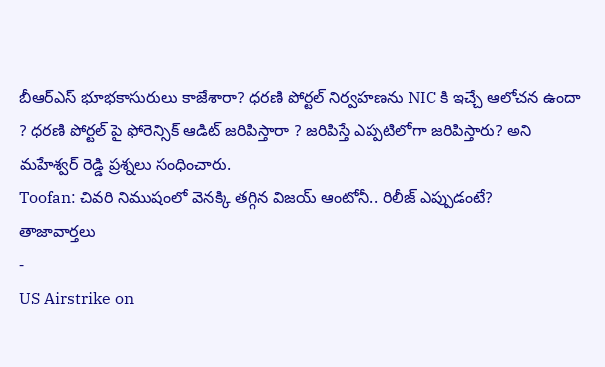బీఆర్ఎస్ భూభకాసురులు కాజేశారా? ధరణి పోర్టల్ నిర్వహణను NIC కి ఇచ్చే ఆలోచన ఉందా ? ధరణి పోర్టల్ పై ఫోరెన్సిక్ ఆడిట్ జరిపిస్తారా ? జరిపిస్తే ఎప్పటిలోగా జరిపిస్తారు? అని మహేశ్వర్ రెడ్డి ప్రశ్నలు సంధించారు.
Toofan: చివరి నిముషంలో వెనక్కి తగ్గిన విజయ్ ఆంటోనీ.. రిలీజ్ ఎప్పుడంటే?
తాజావార్తలు
-
US Airstrike on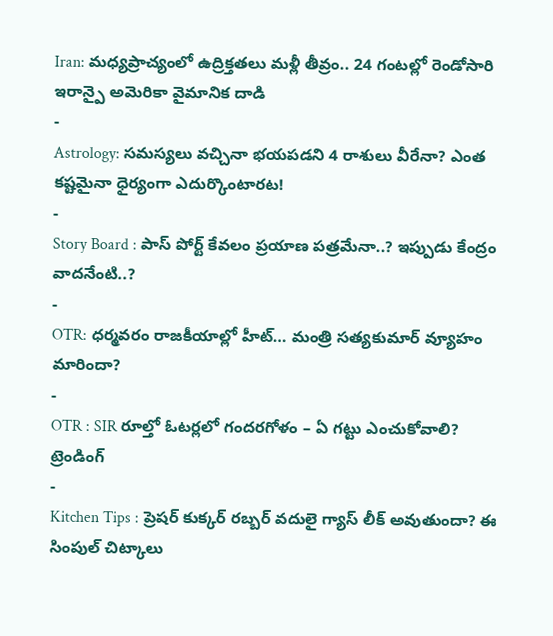Iran: మధ్యప్రాచ్యంలో ఉద్రిక్తతలు మళ్లీ తీవ్రం.. 24 గంటల్లో రెండోసారి ఇరాన్పై అమెరికా వైమానిక దాడి
-
Astrology: సమస్యలు వచ్చినా భయపడని 4 రాశులు వీరేనా? ఎంత కష్టమైనా ధైర్యంగా ఎదుర్కొంటారట!
-
Story Board : పాస్ పోర్ట్ కేవలం ప్రయాణ పత్రమేనా..? ఇప్పుడు కేంద్రం వాదనేంటి..?
-
OTR: ధర్మవరం రాజకీయాల్లో హీట్… మంత్రి సత్యకుమార్ వ్యూహం మారిందా?
-
OTR : SIR రూల్తో ఓటర్లలో గందరగోళం – ఏ గట్టు ఎంచుకోవాలి?
ట్రెండింగ్
-
Kitchen Tips : ప్రెషర్ కుక్కర్ రబ్బర్ వదులై గ్యాస్ లీక్ అవుతుందా? ఈ సింపుల్ చిట్కాలు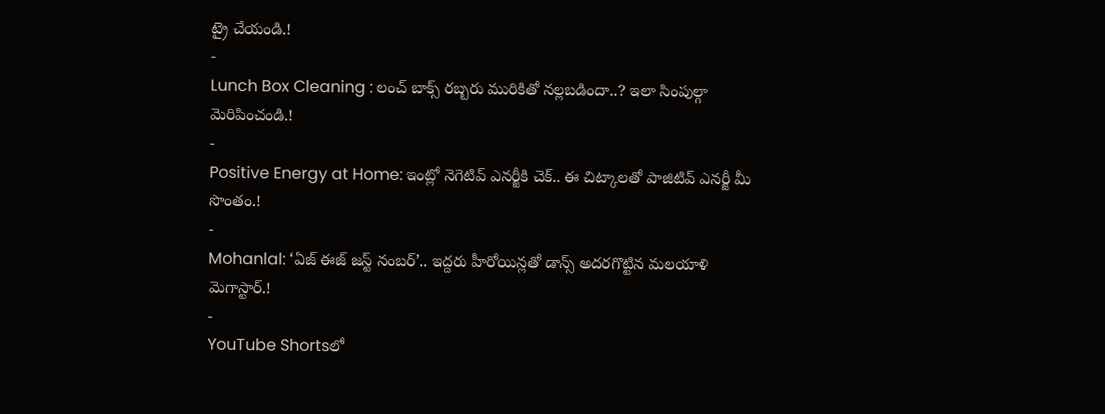ట్రై చేయండి.!
-
Lunch Box Cleaning : లంచ్ బాక్స్ రబ్బరు మురికితో నల్లబడిందా..? ఇలా సింపుల్గా మెరిపించండి.!
-
Positive Energy at Home: ఇంట్లో నెగెటివ్ ఎనర్జీకి చెక్.. ఈ చిట్కాలతో పాజిటివ్ ఎనర్జీ మీ సొంతం.!
-
Mohanlal: ‘ఏజ్ ఈజ్ జస్ట్ నంబర్’.. ఇద్దరు హీరోయిన్లతో డాన్స్ అదరగొట్టిన మలయాళి మెగాస్టార్.!
-
YouTube Shortsలో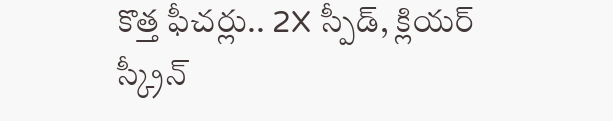కొత్త ఫీచర్లు.. 2X స్పీడ్, క్లియర్ స్క్రీన్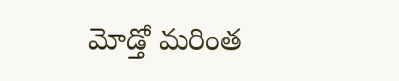మోడ్తో మరింత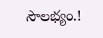సౌలభ్యం.!